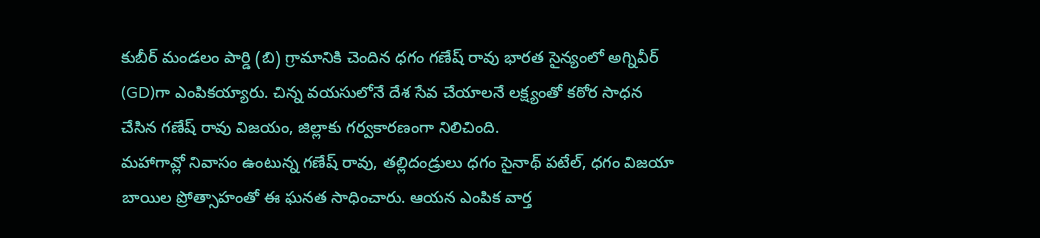కుబీర్ మండలం పార్డి (బి) గ్రామానికి చెందిన ధగం గణేష్ రావు భారత సైన్యంలో అగ్నివీర్ (GD)గా ఎంపికయ్యారు. చిన్న వయసులోనే దేశ సేవ చేయాలనే లక్ష్యంతో కఠోర సాధన చేసిన గణేష్ రావు విజయం, జిల్లాకు గర్వకారణంగా నిలిచింది.
మహాగావ్లో నివాసం ఉంటున్న గణేష్ రావు, తల్లిదండ్రులు ధగం సైనాథ్ పటేల్, ధగం విజయా బాయిల ప్రోత్సాహంతో ఈ ఘనత సాధించారు. ఆయన ఎంపిక వార్త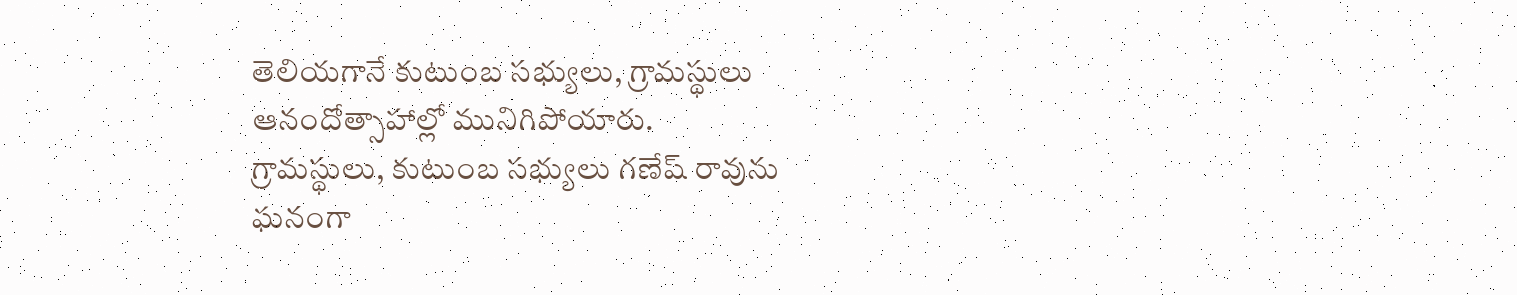తెలియగానే కుటుంబ సభ్యులు, గ్రామస్థులు ఆనందోత్సాహాల్లో మునిగిపోయారు.
గ్రామస్థులు, కుటుంబ సభ్యులు గణేష్ రావును ఘనంగా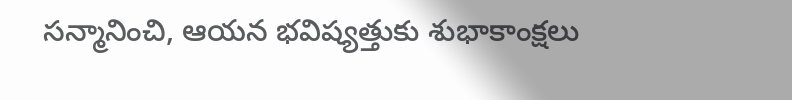సన్మానించి, ఆయన భవిష్యత్తుకు శుభాకాంక్షలు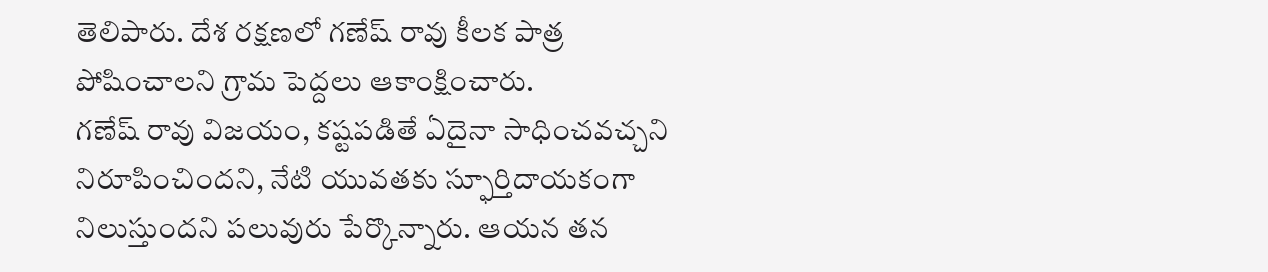తెలిపారు. దేశ రక్షణలో గణేష్ రావు కీలక పాత్ర పోషించాలని గ్రామ పెద్దలు ఆకాంక్షించారు.
గణేష్ రావు విజయం, కష్టపడితే ఏదైనా సాధించవచ్చని నిరూపించిందని, నేటి యువతకు స్ఫూర్తిదాయకంగా నిలుస్తుందని పలువురు పేర్కొన్నారు. ఆయన తన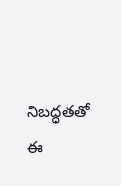నిబద్ధతతో ఈ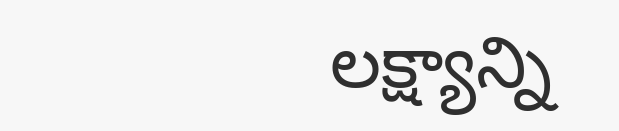లక్ష్యాన్ని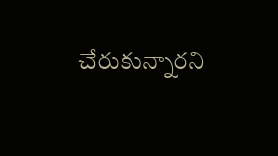చేరుకున్నారని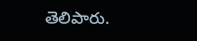తెలిపారు.